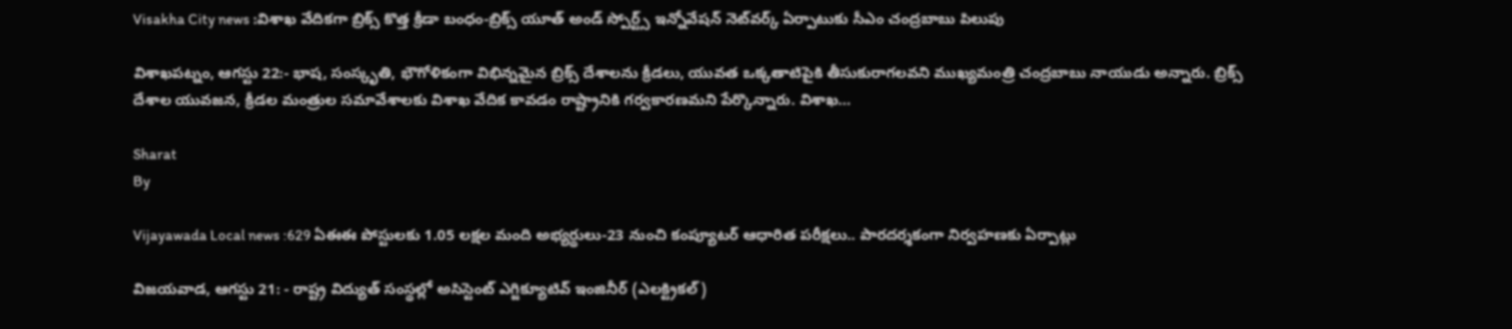Visakha City news :విశాఖ వేదికగా బ్రిక్స్‌ కొత్త క్రీడా బంధం-బ్రిక్స్‌ యూత్‌ అండ్‌ స్పోర్ట్స్‌ ఇన్నోవేషన్‌ నెట్‌వర్క్‌ ఏర్పాటుకు సీఎం చంద్రబాబు పిలుపు

విశాఖపట్నం, ఆగస్టు 22:- భాష, సంస్కృతి, భౌగోళికంగా విభిన్నమైన బ్రిక్స్‌ దేశాలను క్రీడలు, యువత ఒక్కతాటిపైకి తీసుకురాగలవని ముఖ్యమంత్రి చంద్రబాబు నాయుడు అన్నారు. బ్రిక్స్‌ దేశాల యువజన, క్రీడల మంత్రుల సమావేశాలకు విశాఖ వేదిక కావడం రాష్ట్రానికి గర్వకారణమని పేర్కొన్నారు. విశాఖ…

Sharat
By

Vijayawada Local news :629 ఏఈఈ పోస్టులకు 1.05 లక్షల మంది అభ్యర్థులు-23 నుంచి కంప్యూటర్‌ ఆధారిత పరీక్షలు.. పారదర్శకంగా నిర్వహణకు ఏర్పాట్లు

విజయవాడ, ఆగస్టు 21: - రాష్ట్ర విద్యుత్‌ సంస్థల్లో అసిస్టెంట్‌ ఎగ్జిక్యూటివ్‌ ఇంజినీర్‌ (ఎలక్ట్రికల్‌)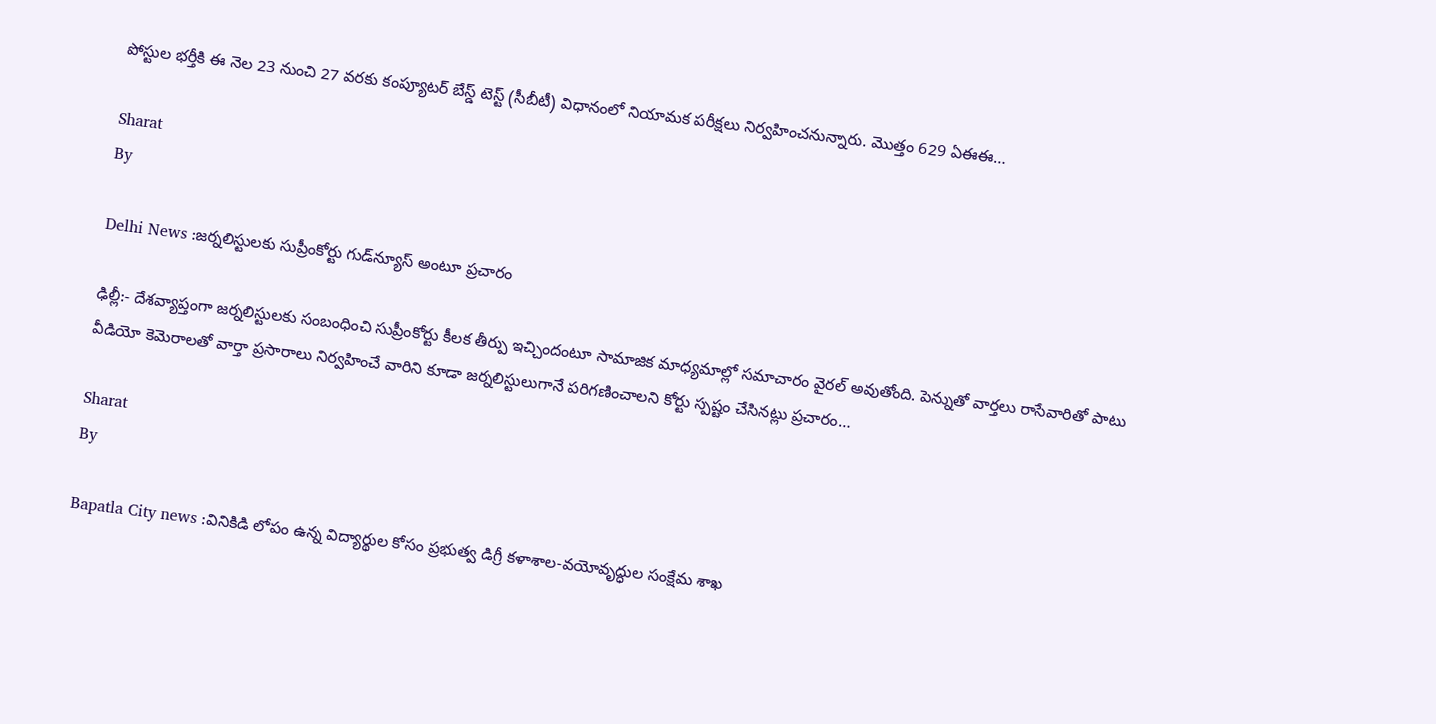పోస్టుల భర్తీకి ఈ నెల 23 నుంచి 27 వరకు కంప్యూటర్‌ బేస్డ్‌ టెస్ట్‌ (సీబీటీ) విధానంలో నియామక పరీక్షలు నిర్వహించనున్నారు. మొత్తం 629 ఏఈఈ…

Sharat
By

Delhi News :జర్నలిస్టులకు సుప్రీంకోర్టు గుడ్‌న్యూస్ అంటూ ప్రచారం

ఢిల్లీ:- దేశవ్యాప్తంగా జర్నలిస్టులకు సంబంధించి సుప్రీంకోర్టు కీలక తీర్పు ఇచ్చిందంటూ సామాజిక మాధ్యమాల్లో సమాచారం వైరల్ అవుతోంది. పెన్నుతో వార్తలు రాసేవారితో పాటు వీడియో కెమెరాలతో వార్తా ప్రసారాలు నిర్వహించే వారిని కూడా జర్నలిస్టులుగానే పరిగణించాలని కోర్టు స్పష్టం చేసినట్లు ప్రచారం…

Sharat
By

Bapatla City news :వినికిడి లోపం ఉన్న విద్యార్థుల కోసం ప్రభుత్వ డిగ్రీ కళాశాల-వయోవృద్ధుల సంక్షేమ శాఖ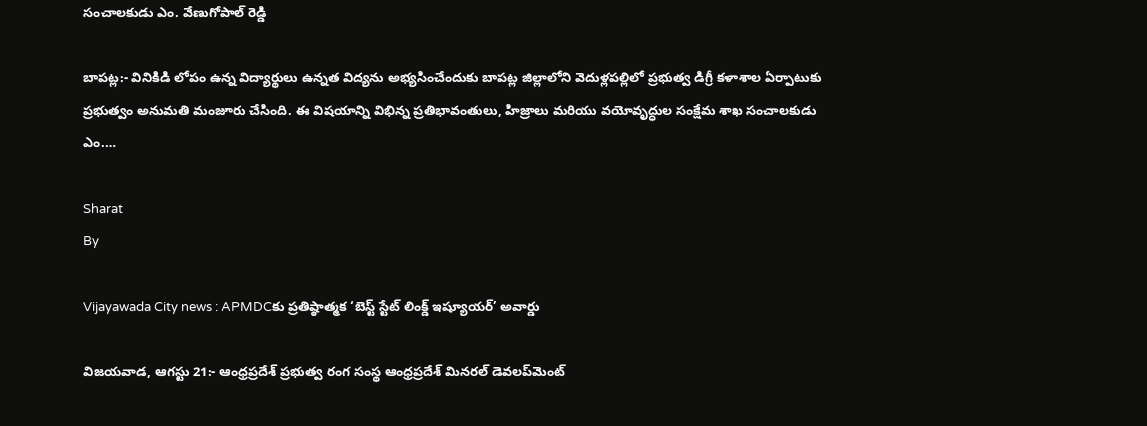సంచాలకుడు ఎం. వేణుగోపాల్ రెడ్డి

బాపట్ల:- వినికిడి లోపం ఉన్న విద్యార్థులు ఉన్నత విద్యను అభ్యసించేందుకు బాపట్ల జిల్లాలోని వెదుళ్లపల్లిలో ప్రభుత్వ డిగ్రీ కళాశాల ఏర్పాటుకు ప్రభుత్వం అనుమతి మంజూరు చేసింది. ఈ విషయాన్ని విభిన్న ప్రతిభావంతులు, హిజ్రాలు మరియు వయోవృద్ధుల సంక్షేమ శాఖ సంచాలకుడు ఎం.…

Sharat
By

Vijayawada City news : APMDCకు ప్రతిష్ఠాత్మక ‘బెస్ట్ స్టేట్ లింక్డ్ ఇష్యూయర్’ అవార్డు

విజయవాడ, ఆగస్టు 21:- ఆంధ్రప్రదేశ్ ప్రభుత్వ రంగ సంస్థ ఆంధ్రప్రదేశ్ మినరల్ డెవలప్‌మెంట్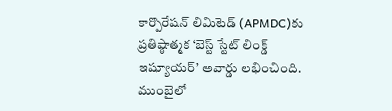కార్పొరేషన్ లిమిటెడ్ (APMDC)కు ప్రతిష్ఠాత్మక ‘బెస్ట్ స్టేట్ లింక్డ్ ఇష్యూయర్’ అవార్డు లభించింది. ముంబైలో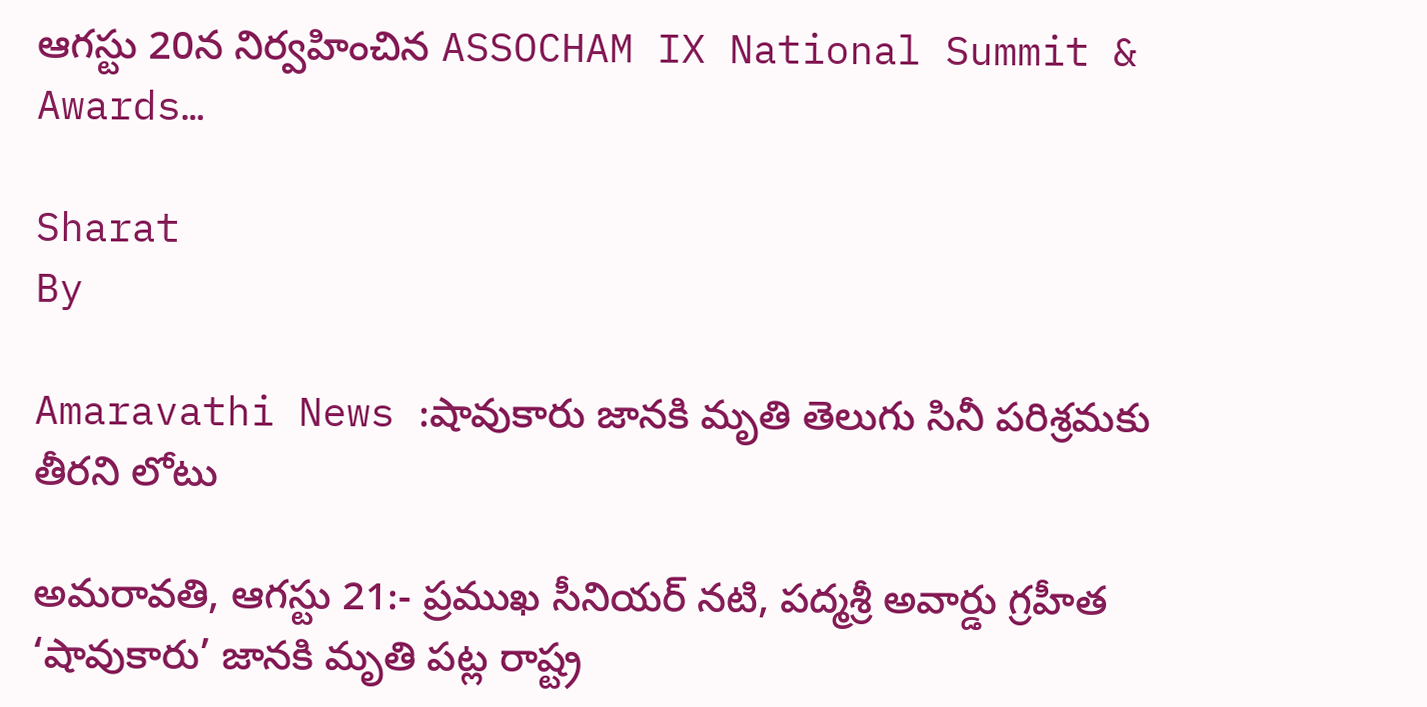ఆగస్టు 20న నిర్వహించిన ASSOCHAM IX National Summit & Awards…

Sharat
By

Amaravathi News :షావుకారు జానకి మృతి తెలుగు సినీ పరిశ్రమకు తీరని లోటు

అమరావతి, ఆగస్టు 21:- ప్రముఖ సీనియర్ నటి, పద్మశ్రీ అవార్డు గ్రహీత ‘షావుకారు’ జానకి మృతి పట్ల రాష్ట్ర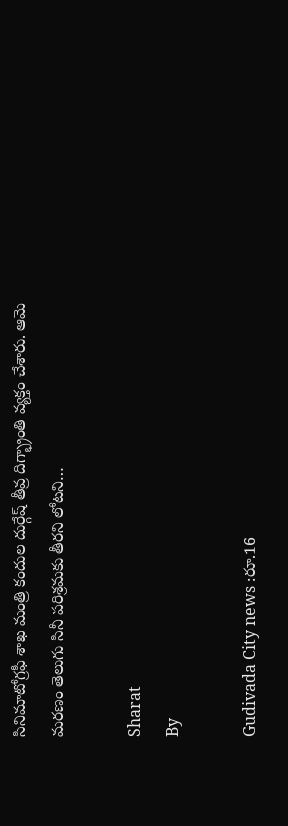సినిమాటోగ్రఫీ శాఖ మంత్రి కందుల దుర్గేష్ తీవ్ర దిగ్భ్రాంతి వ్యక్తం చేశారు. ఆమె మరణం తెలుగు సినీ పరిశ్రమకు తీరని లోటని…

Sharat
By

Gudivada City news :రూ.16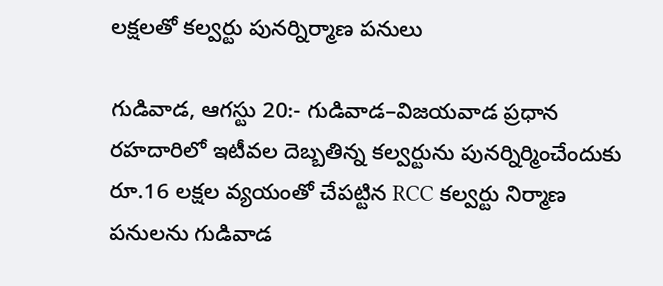లక్షలతో కల్వర్టు పునర్నిర్మాణ పనులు

గుడివాడ, ఆగస్టు 20:- గుడివాడ–విజయవాడ ప్రధాన రహదారిలో ఇటీవల దెబ్బతిన్న కల్వర్టును పునర్నిర్మించేందుకు రూ.16 లక్షల వ్యయంతో చేపట్టిన RCC కల్వర్టు నిర్మాణ పనులను గుడివాడ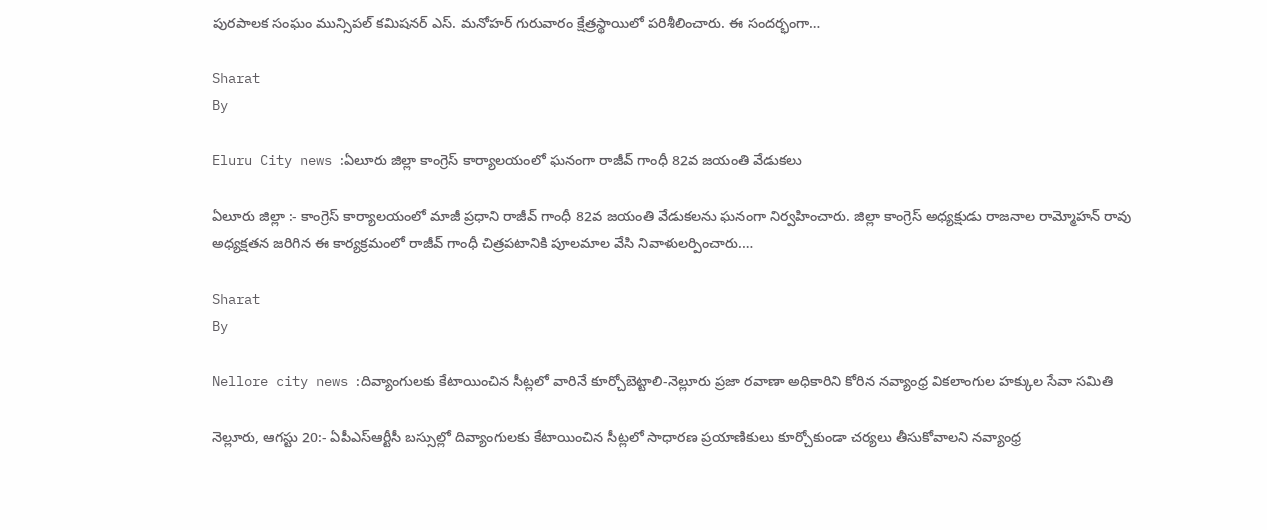పురపాలక సంఘం మున్సిపల్ కమిషనర్ ఎస్. మనోహర్ గురువారం క్షేత్రస్థాయిలో పరిశీలించారు. ఈ సందర్భంగా…

Sharat
By

Eluru City news :ఏలూరు జిల్లా కాంగ్రెస్ కార్యాలయంలో ఘనంగా రాజీవ్ గాంధీ 82వ జయంతి వేడుకలు

ఏలూరు జిల్లా :- కాంగ్రెస్ కార్యాలయంలో మాజీ ప్రధాని రాజీవ్ గాంధీ 82వ జయంతి వేడుకలను ఘనంగా నిర్వహించారు. జిల్లా కాంగ్రెస్ అధ్యక్షుడు రాజనాల రామ్మోహన్ రావు అధ్యక్షతన జరిగిన ఈ కార్యక్రమంలో రాజీవ్ గాంధీ చిత్రపటానికి పూలమాల వేసి నివాళులర్పించారు.…

Sharat
By

Nellore city news :దివ్యాంగులకు కేటాయించిన సీట్లలో వారినే కూర్చోబెట్టాలి-నెల్లూరు ప్రజా రవాణా అధికారిని కోరిన నవ్యాంధ్ర వికలాంగుల హక్కుల సేవా సమితి

నెల్లూరు, ఆగస్టు 20:- ఏపీఎస్‌ఆర్టీసీ బస్సుల్లో దివ్యాంగులకు కేటాయించిన సీట్లలో సాధారణ ప్రయాణికులు కూర్చోకుండా చర్యలు తీసుకోవాలని నవ్యాంధ్ర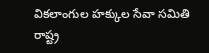వికలాంగుల హక్కుల సేవా సమితి రాష్ట్ర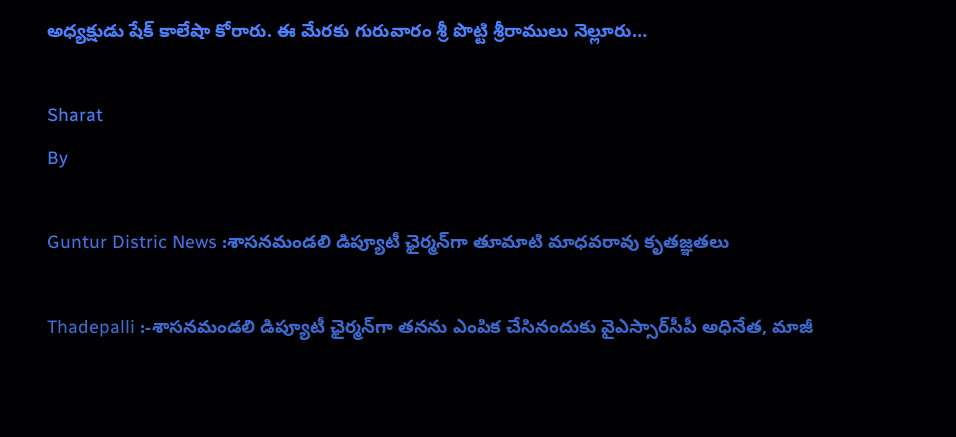అధ్యక్షుడు షేక్ కాలేషా కోరారు. ఈ మేరకు గురువారం శ్రీ పొట్టి శ్రీరాములు నెల్లూరు…

Sharat
By

Guntur Distric News :శాసనమండలి డిప్యూటీ ఛైర్మన్‌గా తూమాటి మాధవరావు కృతజ్ఞతలు

Thadepalli :-శాసనమండలి డిప్యూటీ ఛైర్మన్‌గా తనను ఎంపిక చేసినందుకు వైఎస్సార్‌సీపీ అధినేత, మాజీ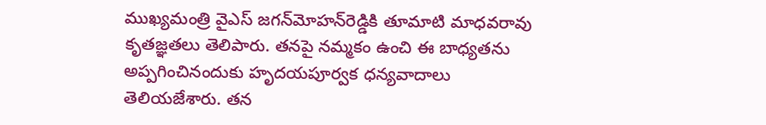ముఖ్యమంత్రి వైఎస్ జగన్‌మోహన్‌రెడ్డికి తూమాటి మాధవరావు కృతజ్ఞతలు తెలిపారు. తనపై నమ్మకం ఉంచి ఈ బాధ్యతను అప్పగించినందుకు హృదయపూర్వక ధన్యవాదాలు తెలియజేశారు. తన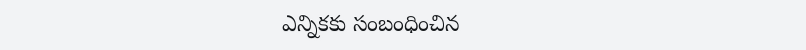ఎన్నికకు సంబంధించిన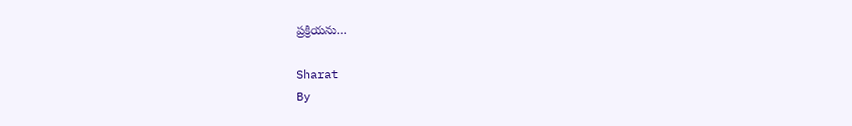ప్రక్రియను…

Sharat
By